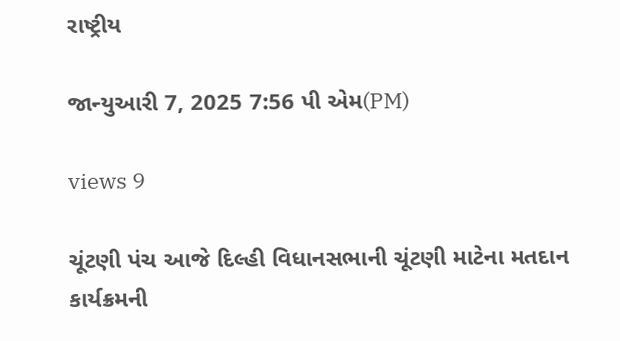રાષ્ટ્રીય

જાન્યુઆરી 7, 2025 7:56 પી એમ(PM)

views 9

ચૂંટણી પંચ આજે દિલ્હી વિધાનસભાની ચૂંટણી માટેના મતદાન કાર્યક્રમની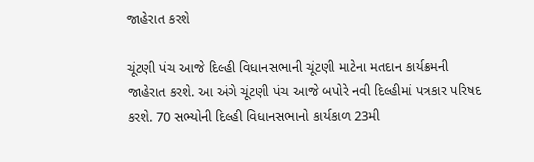જાહેરાત કરશે

ચૂંટણી પંચ આજે દિલ્હી વિધાનસભાની ચૂંટણી માટેના મતદાન કાર્યક્રમની જાહેરાત કરશે. આ અંગે ચૂંટણી પંચ આજે બપોરે નવી દિલ્હીમાં પત્રકાર પરિષદ કરશે. 70 સભ્યોની દિલ્હી વિધાનસભાનો કાર્યકાળ 23મી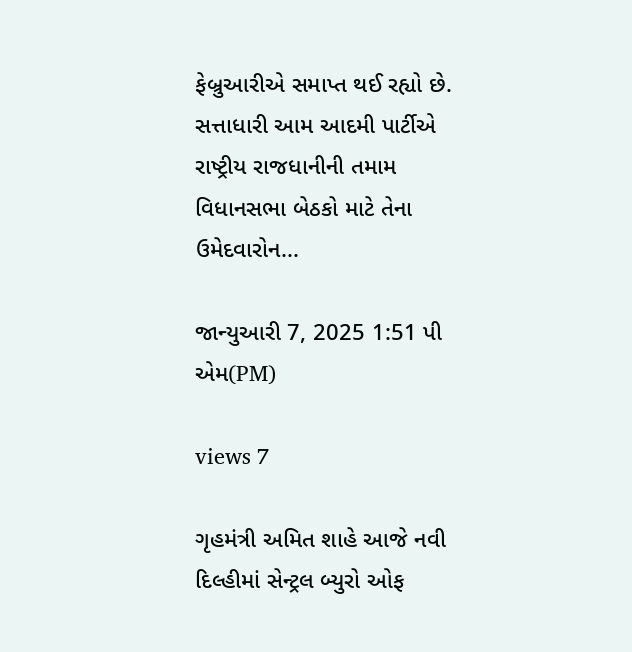ફેબ્રુઆરીએ સમાપ્ત થઈ રહ્યો છે. સત્તાધારી આમ આદમી પાર્ટીએ રાષ્ટ્રીય રાજધાનીની તમામ વિધાનસભા બેઠકો માટે તેના ઉમેદવારોન...

જાન્યુઆરી 7, 2025 1:51 પી એમ(PM)

views 7

ગૃહમંત્રી અમિત શાહે આજે નવી દિલ્હીમાં સેન્ટ્રલ બ્યુરો ઓફ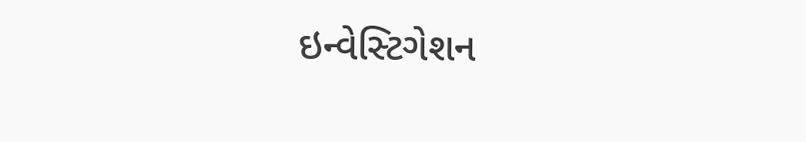ઇન્વેસ્ટિગેશન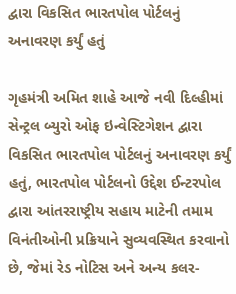દ્વારા વિકસિત ભારતપોલ પોર્ટલનું અનાવરણ કર્યું હતું

ગૃહમંત્રી અમિત શાહે આજે નવી દિલ્હીમાં સેન્ટ્રલ બ્યુરો ઓફ ઇન્વેસ્ટિગેશન દ્વારા વિકસિત ભારતપોલ પોર્ટલનું અનાવરણ કર્યું હતું, ભારતપોલ પોર્ટલનો ઉદ્દેશ ઈન્ટરપોલ દ્વારા આંતરરાષ્ટ્રીય સહાય માટેની તમામ વિનંતીઓની પ્રક્રિયાને સુવ્યવસ્થિત કરવાનો છે, જેમાં રેડ નોટિસ અને અન્ય કલર-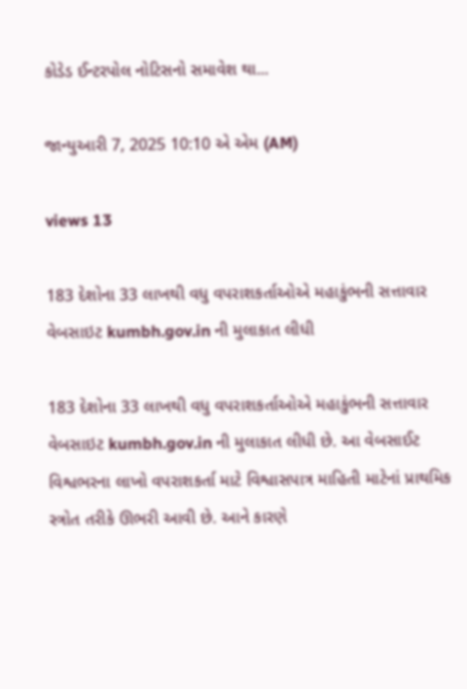કોડેડ ઈન્ટરપોલ નોટિસનો સમાવેશ થા...

જાન્યુઆરી 7, 2025 10:10 એ એમ (AM)

views 13

183 દેશોના 33 લાખથી વધુ વપરાશકર્તાઓએ મહાકુંભની સત્તાવાર વેબસાઇટ kumbh.gov.in ની મુલાકાત લીધી

183 દેશોના 33 લાખથી વધુ વપરાશકર્તાઓએ મહાકુંભની સત્તાવાર વેબસાઇટ kumbh.gov.in ની મુલાકાત લીધી છે. આ વેબસાઈટ વિશ્વભરના લાખો વપરાશકર્તા માટે વિશ્વાસપાત્ર માહિતી માટેનાં પ્રાથમિક સ્ત્રોત તરીકે ઊભરી આવી છે. આને કારણે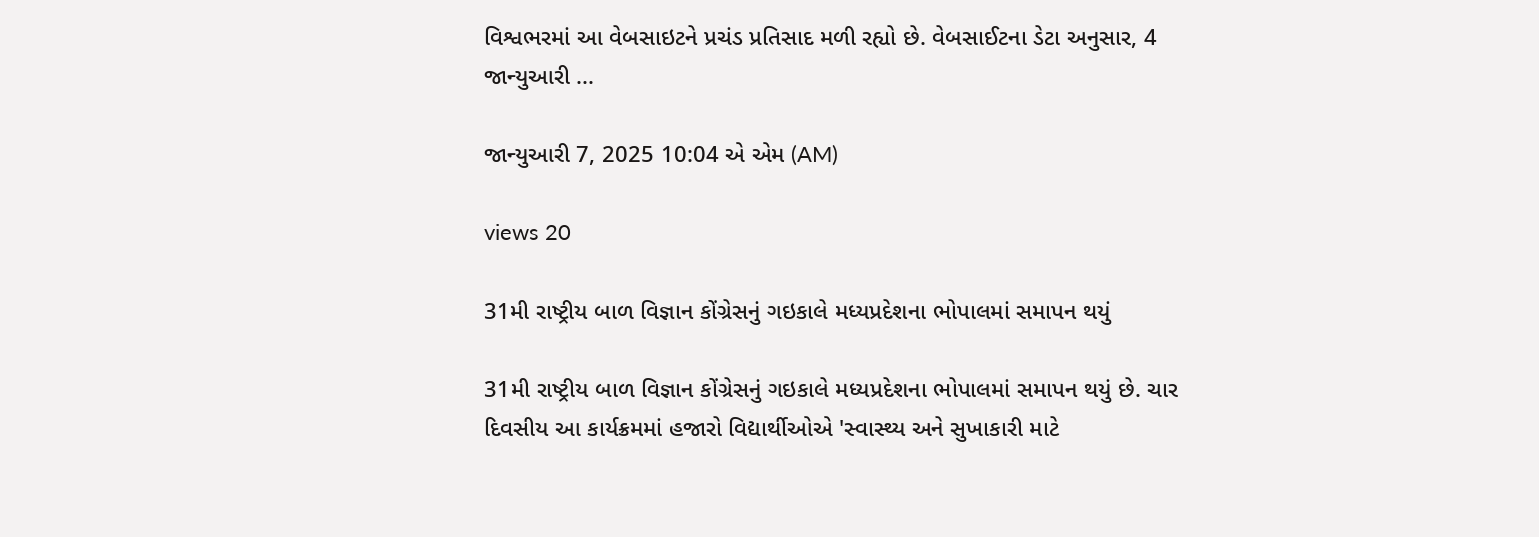વિશ્વભરમાં આ વેબસાઇટને પ્રચંડ પ્રતિસાદ મળી રહ્યો છે. વેબસાઈટના ડેટા અનુસાર, 4 જાન્યુઆરી ...

જાન્યુઆરી 7, 2025 10:04 એ એમ (AM)

views 20

31મી રાષ્ટ્રીય બાળ વિજ્ઞાન કોંગ્રેસનું ગઇકાલે મધ્યપ્રદેશના ભોપાલમાં સમાપન થયું

31મી રાષ્ટ્રીય બાળ વિજ્ઞાન કોંગ્રેસનું ગઇકાલે મધ્યપ્રદેશના ભોપાલમાં સમાપન થયું છે. ચાર દિવસીય આ કાર્યક્રમમાં હજારો વિદ્યાર્થીઓએ 'સ્વાસ્થ્ય અને સુખાકારી માટે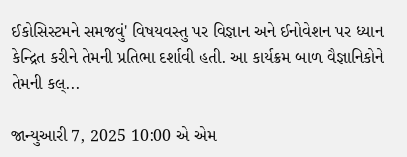ઈકોસિસ્ટમને સમજવું' વિષયવસ્તુ પર વિજ્ઞાન અને ઈનોવેશન પર ધ્યાન કેન્દ્રિત કરીને તેમની પ્રતિભા દર્શાવી હતી. આ કાર્યક્રમ બાળ વૈજ્ઞાનિકોને તેમની કલ્...

જાન્યુઆરી 7, 2025 10:00 એ એમ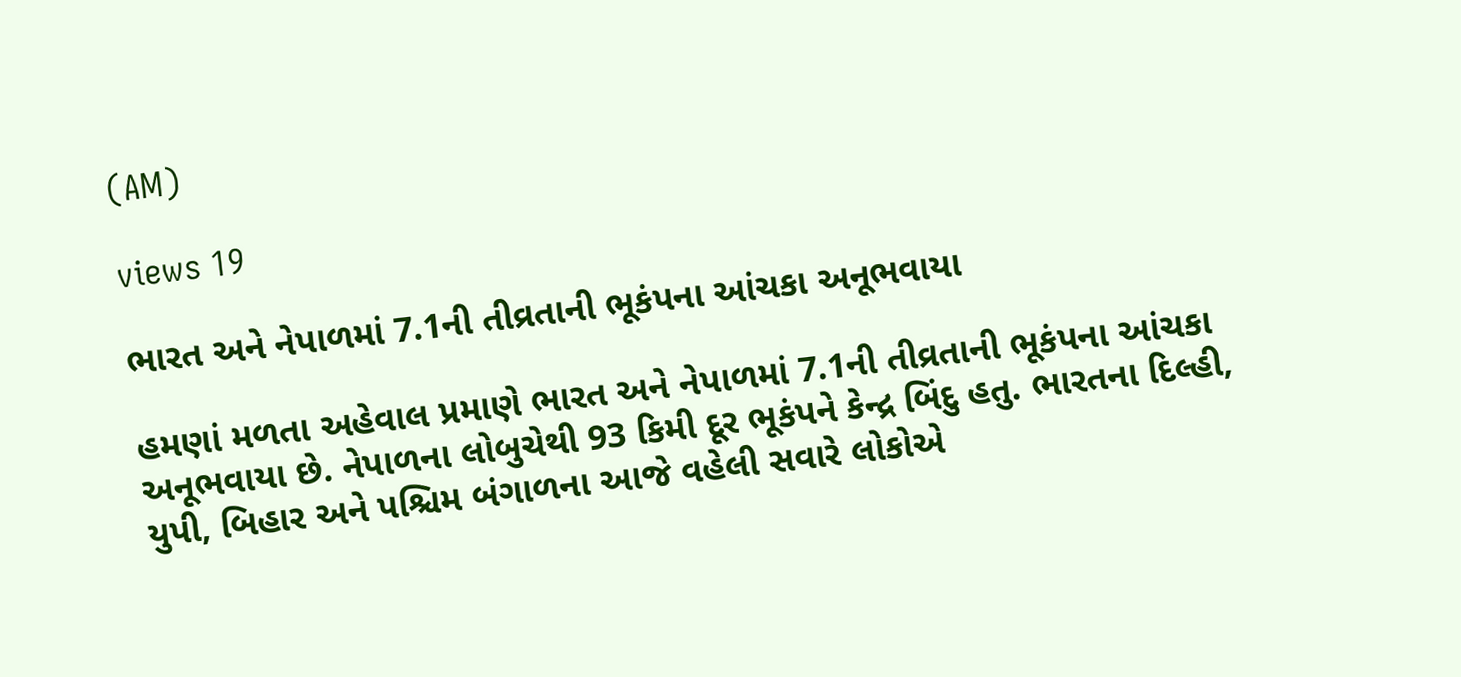(AM)

views 19

ભારત અને નેપાળમાં 7.1ની તીવ્રતાની ભૂકંપના આંચકા અનૂભવાયા

હમણાં મળતા અહેવાલ પ્રમાણે ભારત અને નેપાળમાં 7.1ની તીવ્રતાની ભૂકંપના આંચકા અનૂભવાયા છે. નેપાળના લોબુચેથી 93 કિમી દૂર ભૂકંપને કેન્દ્ર બિંદુ હતુ. ભારતના દિલ્હી, યુપી, બિહાર અને પશ્ચિમ બંગાળના આજે વહેલી સવારે લોકોએ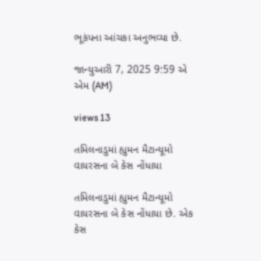ભૂકંપના આંચકા અનુભવ્યા છે.

જાન્યુઆરી 7, 2025 9:59 એ એમ (AM)

views 13

તમિલનાડુમાં હ્યુમન મૈટાન્યૂમો વાયરસના બે કેસ નોંધાયા

તમિલનાડુમાં હ્યુમન મૈટાન્યૂમો વાયરસના બે કેસ નોંધાયા છે. એક કેસ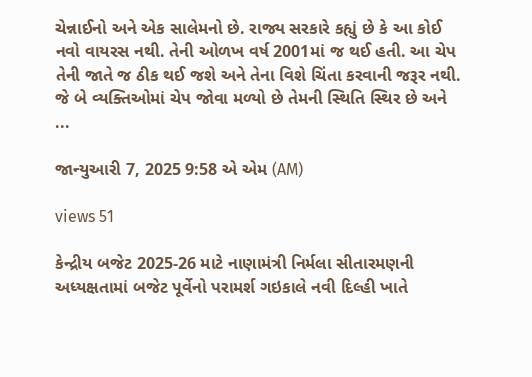ચેન્નાઈનો અને એક સાલેમનો છે. રાજ્ય સરકારે કહ્યું છે કે આ કોઈ નવો વાયરસ નથી. તેની ઓળખ વર્ષ 2001માં જ થઈ હતી. આ ચેપ તેની જાતે જ ઠીક થઈ જશે અને તેના વિશે ચિંતા કરવાની જરૂર નથી. જે બે વ્યક્તિઓમાં ચેપ જોવા મળ્યો છે તેમની સ્થિતિ સ્થિર છે અને ...

જાન્યુઆરી 7, 2025 9:58 એ એમ (AM)

views 51

કેન્દ્રીય બજેટ 2025-26 માટે નાણામંત્રી નિર્મલા સીતારમણની અધ્યક્ષતામાં બજેટ પૂર્વેનો પરામર્શ ગઇકાલે નવી દિલ્હી ખાતે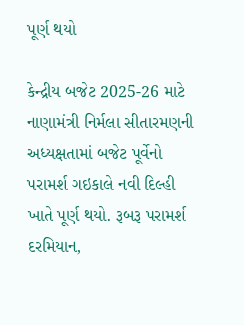પૂર્ણ થયો

કેન્દ્રીય બજેટ 2025-26 માટે નાણામંત્રી નિર્મલા સીતારમણની અધ્યક્ષતામાં બજેટ પૂર્વેનો પરામર્શ ગઇકાલે નવી દિલ્હી ખાતે પૂર્ણ થયો. રૂબરૂ પરામર્શ દરમિયાન,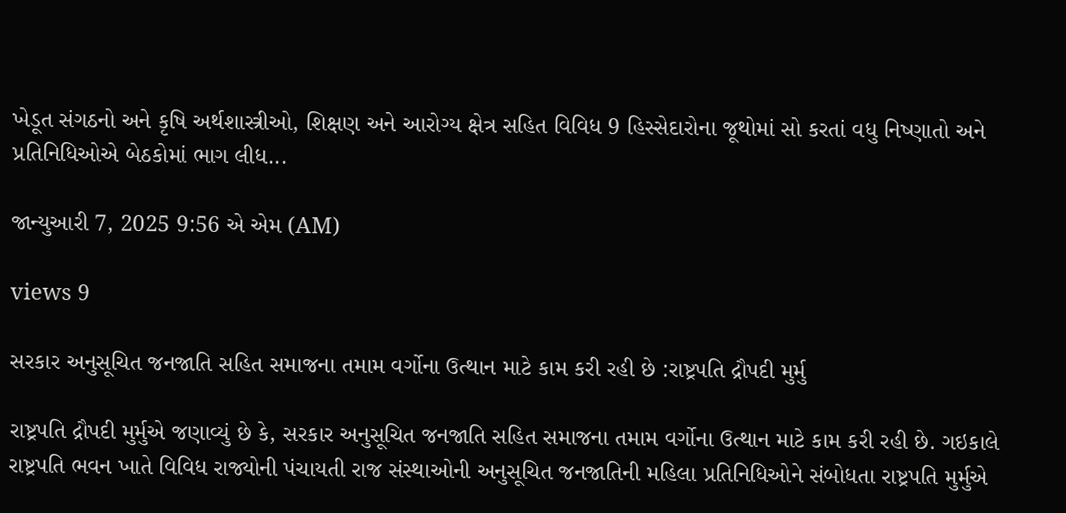ખેડૂત સંગઠનો અને કૃષિ અર્થશાસ્ત્રીઓ, શિક્ષણ અને આરોગ્ય ક્ષેત્ર સહિત વિવિધ 9 હિસ્સેદારોના જૂથોમાં સો કરતાં વધુ નિષ્ણાતો અને પ્રતિનિધિઓએ બેઠકોમાં ભાગ લીધ...

જાન્યુઆરી 7, 2025 9:56 એ એમ (AM)

views 9

સરકાર અનુસૂચિત જનજાતિ સહિત સમાજના તમામ વર્ગોના ઉત્થાન માટે કામ કરી રહી છે :રાષ્ટ્રપતિ દ્રૌપદી મુર્મુ

રાષ્ટ્રપતિ દ્રૌપદી મુર્મુએ જણાવ્યું છે કે, સરકાર અનુસૂચિત જનજાતિ સહિત સમાજના તમામ વર્ગોના ઉત્થાન માટે કામ કરી રહી છે. ગઇકાલે રાષ્ટ્રપતિ ભવન ખાતે વિવિધ રાજ્યોની પંચાયતી રાજ સંસ્થાઓની અનુસૂચિત જનજાતિની મહિલા પ્રતિનિધિઓને સંબોધતા રાષ્ટ્રપતિ મુર્મુએ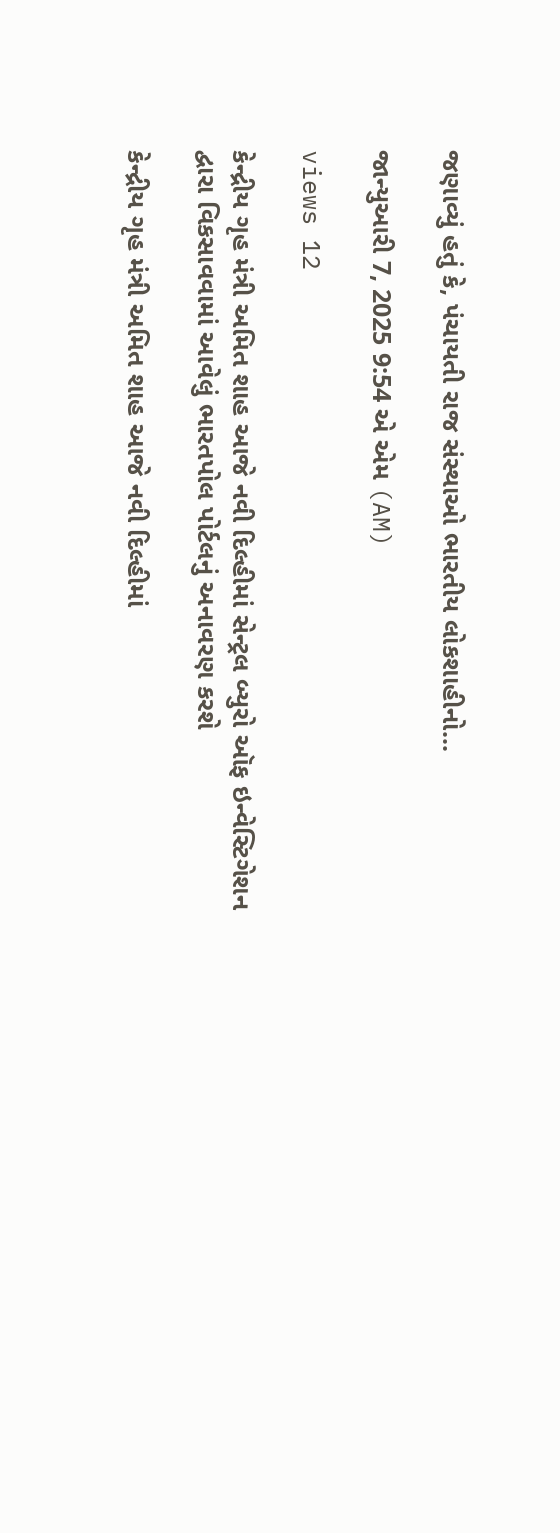જણાવ્યું હતું કે, પંચાયતી રાજ સંસ્થાઓ ભારતીય લોકશાહીનો...

જાન્યુઆરી 7, 2025 9:54 એ એમ (AM)

views 12

કેન્દ્રીય ગૃહ મંત્રી અમિત શાહ આજે નવી દિલ્હીમાં સેન્ટ્રલ બ્યુરો ઑફ ઇન્વેસ્ટિગેશન દ્વારા વિકસાવવામાં આવેલું ભારતપોલ પોર્ટલનું અનાવરણ કરશે

કેન્દ્રીય ગૃહ મંત્રી અમિત શાહ આજે નવી દિલ્હીમાં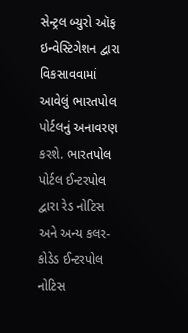સેન્ટ્રલ બ્યુરો ઑફ ઇન્વેસ્ટિગેશન દ્વારા વિકસાવવામાં આવેલું ભારતપોલ પોર્ટલનું અનાવરણ કરશે. ભારતપોલ પોર્ટલ ઈન્ટરપોલ દ્વારા રેડ નોટિસ અને અન્ય કલર-કોડેડ ઈન્ટરપોલ નોટિસ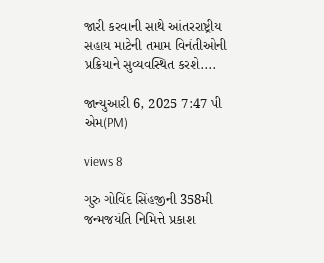જારી કરવાની સાથે આંતરરાષ્ટ્રીય સહાય માટેની તમામ વિનંતીઓની પ્રક્રિયાને સુવ્યવસ્થિત કરશે....

જાન્યુઆરી 6, 2025 7:47 પી એમ(PM)

views 8

ગુરુ ગોવિંદ સિંહજીની 358મી જન્મજયંતિ નિમિત્તે પ્રકાશ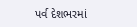પર્વ દેશભરમાં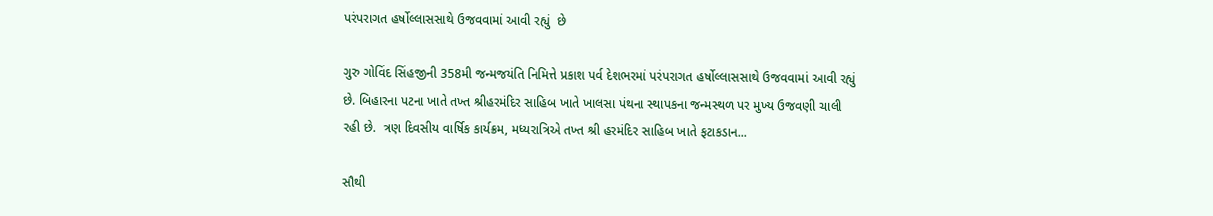પરંપરાગત હર્ષોલ્લાસસાથે ઉજવવામાં આવી રહ્યું  છે

ગુરુ ગોવિંદ સિંહજીની 358મી જન્મજયંતિ નિમિત્તે પ્રકાશ પર્વ દેશભરમાં પરંપરાગત હર્ષોલ્લાસસાથે ઉજવવામાં આવી રહ્યું  છે. બિહારના પટના ખાતે તખ્ત શ્રીહરમંદિર સાહિબ ખાતે ખાલસા પંથના સ્થાપકના જન્મસ્થળ પર મુખ્ય ઉજવણી ચાલી રહી છે.  ત્રણ દિવસીય વાર્ષિક કાર્યક્રમ, મધ્યરાત્રિએ તખ્ત શ્રી હરમંદિર સાહિબ ખાતે ફટાકડાન...

સૌથી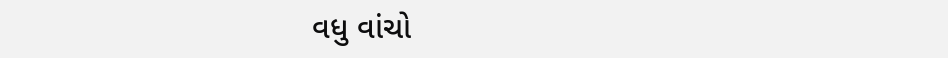વધુ વાંચો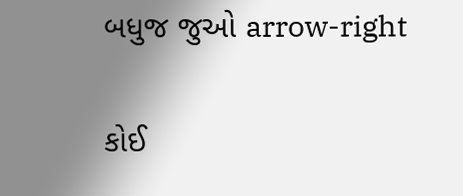બધુજ જુઓ arrow-right

કોઈ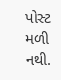પોસ્ટ મળી નથી.